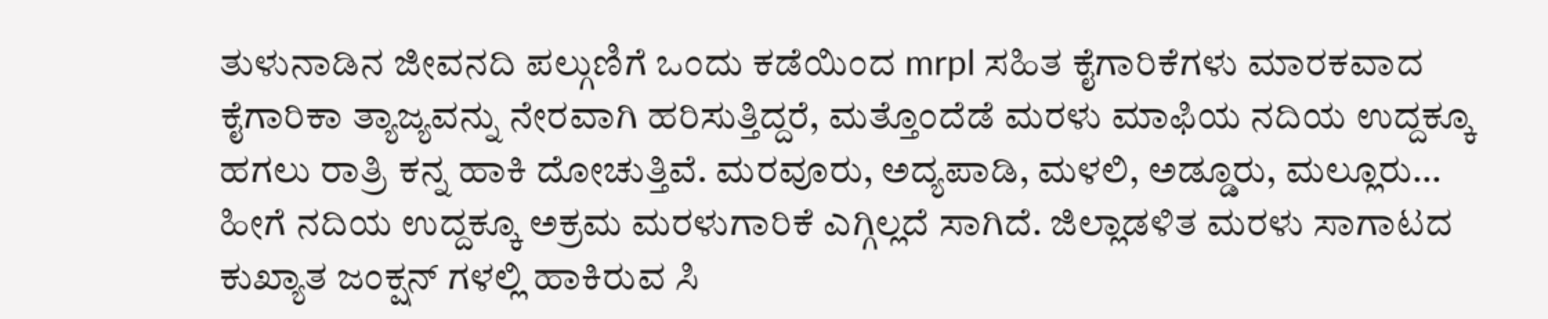ತುಳುನಾಡಿನ ಜೀವನದಿ ಪಲ್ಗುಣಿಗೆ ಒಂದು ಕಡೆಯಿಂದ mrpl ಸಹಿತ ಕೈಗಾರಿಕೆಗಳು ಮಾರಕವಾದ ಕೈಗಾರಿಕಾ ತ್ಯಾಜ್ಯವನ್ನು ನೇರವಾಗಿ ಹರಿಸುತ್ತಿದ್ದರೆ, ಮತ್ತೊಂದೆಡೆ ಮರಳು ಮಾಫಿಯ ನದಿಯ ಉದ್ದಕ್ಕೂ ಹಗಲು ರಾತ್ರಿ ಕನ್ನ ಹಾಕಿ ದೋಚುತ್ತಿವೆ. ಮರವೂರು, ಅದ್ಯಪಾಡಿ, ಮಳಲಿ, ಅಡ್ಡೂರು, ಮಲ್ಲೂರು… ಹೀಗೆ ನದಿಯ ಉದ್ದಕ್ಕೂ ಅಕ್ರಮ ಮರಳುಗಾರಿಕೆ ಎಗ್ಗಿಲ್ಲದೆ ಸಾಗಿದೆ. ಜಿಲ್ಲಾಡಳಿತ ಮರಳು ಸಾಗಾಟದ ಕುಖ್ಯಾತ ಜಂಕ್ಷನ್ ಗಳಲ್ಲಿ ಹಾಕಿರುವ ಸಿ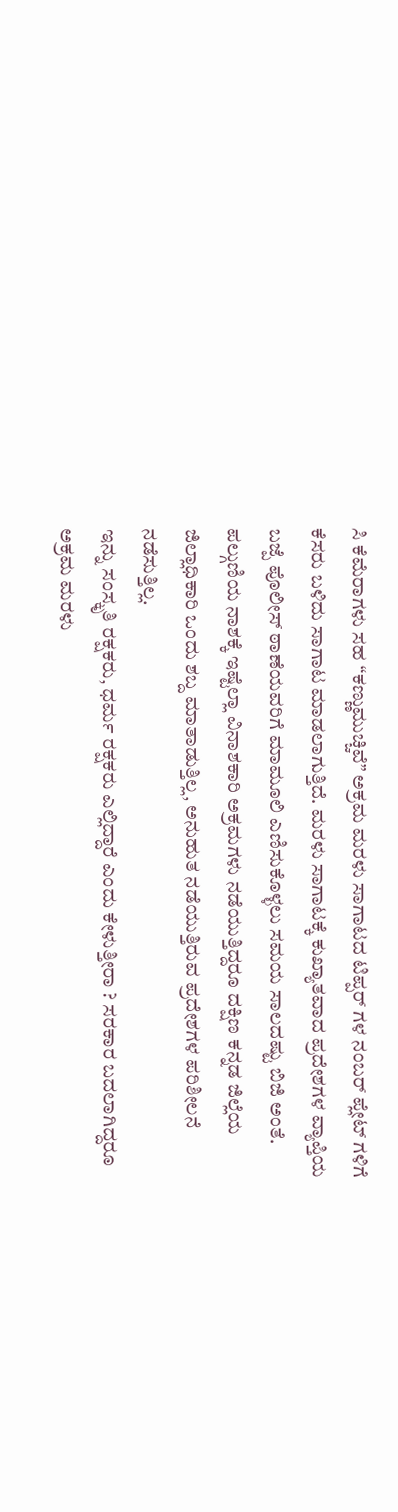ಸಿ ಕೆಮೆರಾಗಳು ಸಹ “ಕಣ್ಣುಮುಚ್ಚಿವೆ” ಅಕ್ರಮ ಮರಳು ಸಾಗಾಟದ ಟಿಪ್ಪರ್ ಗಳ ನಂಬರ್ ಪ್ಲೇಟ್ ಗಳಿಗೆ ಕೆಸರು ಬಳಿದು ಸಾಗಾಟ ಮಾಡಲಾಗುತ್ತಿದೆ. ಮರಳು ಸಾಗಾಟಕ್ಕೆ ಕುಖ್ಯಾತವಾದ ಪ್ರದೇಶಗಳ ವ್ಯಾಪ್ತಿಯ ಬಜ್ಪೆ ಪೊಲೀಸ್ ಠಾಣೆಯವರಿಗೆ ಮಾಮೂಲಿ ಎಣಿಸುಕೊಳ್ಳಲು ಸಮಯ ಸಾಲದಷ್ಟು ಬಿಜಿ ಅಂತೆ. ಪಲ್ಗುಣಿಯ ನಾಶಕ್ಕೆ ಇಷ್ಟೆಲ್ಲಾ ವಿನಾಶಕಾರಿ ಅಕ್ರಮಗಳು ನಡೆಯುತ್ತಿದ್ದರೂ ದಕ್ಷಿಣ ಕನ್ನಡ ಜಿಲ್ಲೆಯ ಜಿಲ್ಲಾಧಿಕಾರಿ ಒಂದು ಶಬ್ದ ಮಾತಾಡುತ್ತಿಲ್ಲ, ಅನುಹುತ ನಡೆಯುತ್ತಿರುವ ಪ್ರದೇಶಗಳ ಪರಿಶೀಲನೆ ನಡೆಸುತ್ತಿಲ್ಲ.
ಇನ್ನು ಸಂಸ್ಕೃತಿ ರಕ್ಷಕರು, ಧರ್ಮ ರಕ್ಷಕರು ಎಲ್ಲಿದ್ದಾರೆ ಎಂದು ಕೇಳುತ್ತೀರಾ ? ಸರಕಾರ ಬದಲಾಗಿದ್ದರೂ ಅಕ್ರಮ ಮರಳು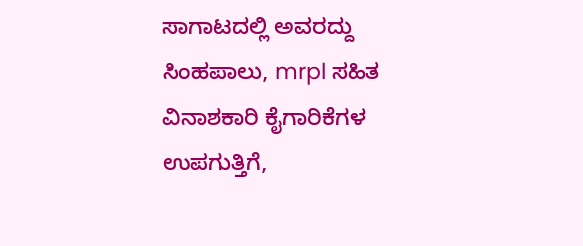ಸಾಗಾಟದಲ್ಲಿ ಅವರದ್ದು ಸಿಂಹಪಾಲು, mrpl ಸಹಿತ ವಿನಾಶಕಾರಿ ಕೈಗಾರಿಕೆಗಳ ಉಪಗುತ್ತಿಗೆ,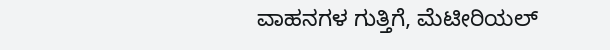ವಾಹನಗಳ ಗುತ್ತಿಗೆ, ಮೆಟೀರಿಯಲ್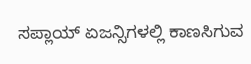ಸಪ್ಲಾಯ್ ಏಜನ್ಸಿಗಳಲ್ಲಿ ಕಾಣಸಿಗುವ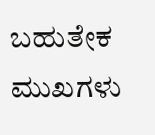ಬಹುತೇಕ ಮುಖಗಳು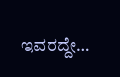ಇವರದ್ದೇ…